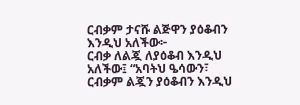ርብቃም ታናሹ ልጅዋን ያዕቆብን እንዲህ አለችው፦
ርብቃ ለልጇ ለያዕቆብ እንዲህ አለችው፤ “አባትህ ዔሳውን፣
ርብቃም ልጇን ያዕቆብን እንዲህ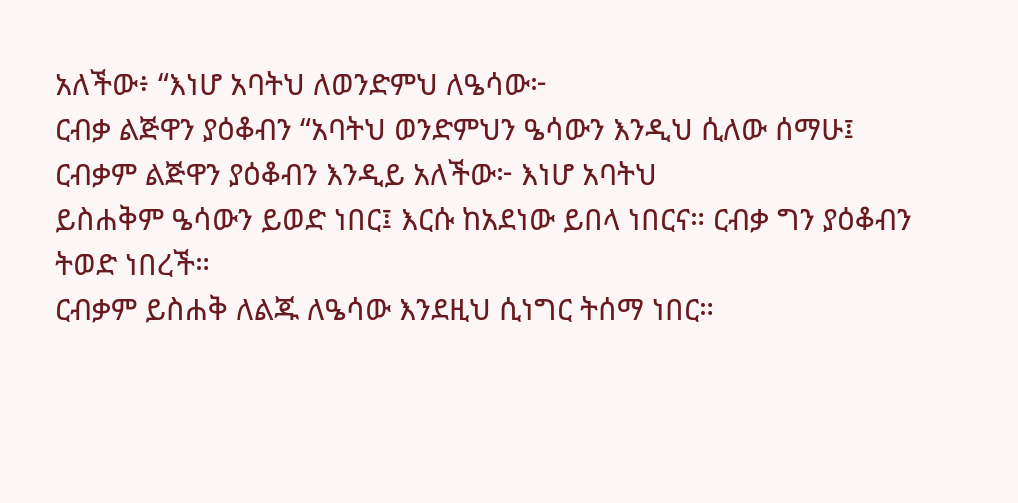አለችው፥ “እነሆ አባትህ ለወንድምህ ለዔሳው፦
ርብቃ ልጅዋን ያዕቆብን “አባትህ ወንድምህን ዔሳውን እንዲህ ሲለው ሰማሁ፤
ርብቃም ልጅዋን ያዕቆብን እንዲይ አለችው፦ እነሆ አባትህ
ይስሐቅም ዔሳውን ይወድ ነበር፤ እርሱ ከአደነው ይበላ ነበርና። ርብቃ ግን ያዕቆብን ትወድ ነበረች።
ርብቃም ይስሐቅ ለልጁ ለዔሳው እንደዚህ ሲነግር ትሰማ ነበር።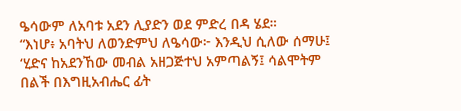ዔሳውም ለአባቱ አደን ሊያድን ወደ ምድረ በዳ ሄደ።
“እነሆ፥ አባትህ ለወንድምህ ለዔሳው፦ እንዲህ ሲለው ሰማሁ፤ ‘ሂድና ከአደንኸው መብል አዘጋጅተህ አምጣልኝ፤ ሳልሞትም በልች በእግዚአብሔር ፊት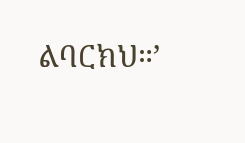ልባርክህ።’